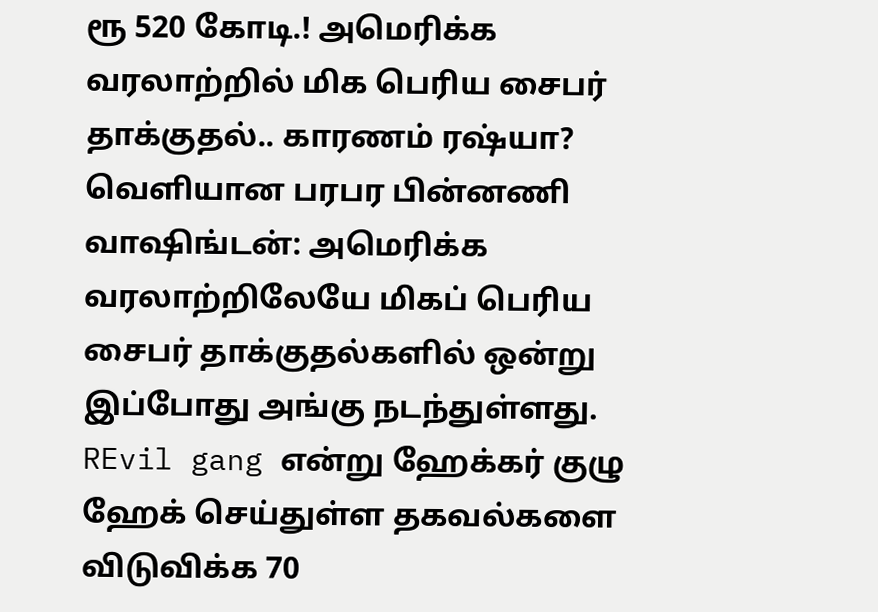ரூ 520 கோடி.! அமெரிக்க வரலாற்றில் மிக பெரிய சைபர் தாக்குதல்.. காரணம் ரஷ்யா? வெளியான பரபர பின்னணி
வாஷிங்டன்: அமெரிக்க வரலாற்றிலேயே மிகப் பெரிய சைபர் தாக்குதல்களில் ஒன்று இப்போது அங்கு நடந்துள்ளது. REvil gang என்று ஹேக்கர் குழு ஹேக் செய்துள்ள தகவல்களை விடுவிக்க 70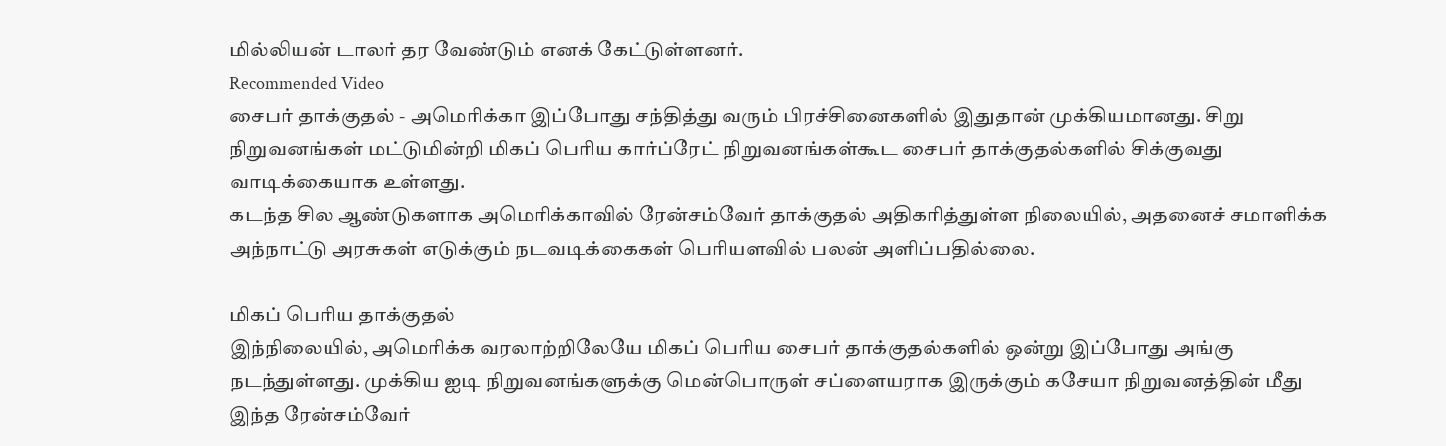மில்லியன் டாலர் தர வேண்டும் எனக் கேட்டுள்ளனர்.
Recommended Video
சைபர் தாக்குதல் - அமெரிக்கா இப்போது சந்தித்து வரும் பிரச்சினைகளில் இதுதான் முக்கியமானது. சிறு நிறுவனங்கள் மட்டுமின்றி மிகப் பெரிய கார்ப்ரேட் நிறுவனங்கள்கூட சைபர் தாக்குதல்களில் சிக்குவது வாடிக்கையாக உள்ளது.
கடந்த சில ஆண்டுகளாக அமெரிக்காவில் ரேன்சம்வேர் தாக்குதல் அதிகரித்துள்ள நிலையில், அதனைச் சமாளிக்க அந்நாட்டு அரசுகள் எடுக்கும் நடவடிக்கைகள் பெரியளவில் பலன் அளிப்பதில்லை.

மிகப் பெரிய தாக்குதல்
இந்நிலையில், அமெரிக்க வரலாற்றிலேயே மிகப் பெரிய சைபர் தாக்குதல்களில் ஒன்று இப்போது அங்கு நடந்துள்ளது. முக்கிய ஐடி நிறுவனங்களுக்கு மென்பொருள் சப்ளையராக இருக்கும் கசேயா நிறுவனத்தின் மீது இந்த ரேன்சம்வேர்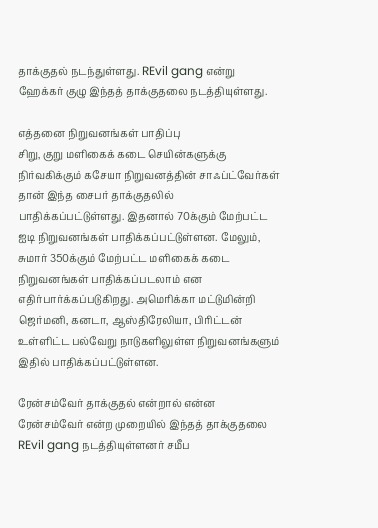தாக்குதல் நடந்துள்ளது. REvil gang என்று ஹேக்கர் குழு இந்தத் தாக்குதலை நடத்தியுள்ளது.

எத்தனை நிறுவனங்கள் பாதிப்பு
சிறு, குறு மளிகைக் கடை செயின்களுக்கு நிர்வகிக்கும் கசேயா நிறுவனத்தின் சாஃப்ட்வேர்கள் தான் இந்த சைபர் தாக்குதலில் பாதிக்கப்பட்டுள்ளது. இதனால் 70க்கும் மேற்பட்ட ஐடி நிறுவனங்கள் பாதிக்கப்பட்டுள்ளன. மேலும், சுமார் 350க்கும் மேற்பட்ட மளிகைக் கடை நிறுவனங்கள் பாதிக்கப்படலாம் என எதிர்பார்க்கப்படுகிறது. அமெரிக்கா மட்டுமின்றி ஜெர்மனி, கனடா, ஆஸ்திரேலியா, பிரிட்டன் உள்ளிட்ட பல்வேறு நாடுகளிலுள்ள நிறுவனங்களும் இதில் பாதிக்கப்பட்டுள்ளன.

ரேன்சம்வேர் தாக்குதல் என்றால் என்ன
ரேன்சம்வேர் என்ற முறையில் இந்தத் தாக்குதலை REvil gang நடத்தியுள்ளனர் சமீப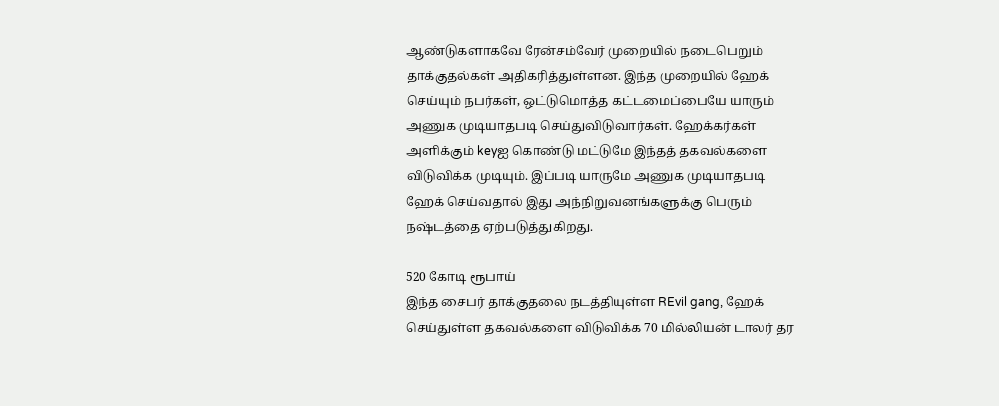ஆண்டுகளாகவே ரேன்சம்வேர் முறையில் நடைபெறும் தாக்குதல்கள் அதிகரித்துள்ளன. இந்த முறையில் ஹேக் செய்யும் நபர்கள், ஒட்டுமொத்த கட்டமைப்பையே யாரும் அணுக முடியாதபடி செய்துவிடுவார்கள். ஹேக்கர்கள் அளிக்கும் keyஐ கொண்டு மட்டுமே இந்தத் தகவல்களை விடுவிக்க முடியும். இப்படி யாருமே அணுக முடியாதபடி ஹேக் செய்வதால் இது அந்நிறுவனங்களுக்கு பெரும் நஷ்டத்தை ஏற்படுத்துகிறது.

520 கோடி ரூபாய்
இந்த சைபர் தாக்குதலை நடத்தியுள்ள REvil gang, ஹேக் செய்துள்ள தகவல்களை விடுவிக்க 70 மில்லியன் டாலர் தர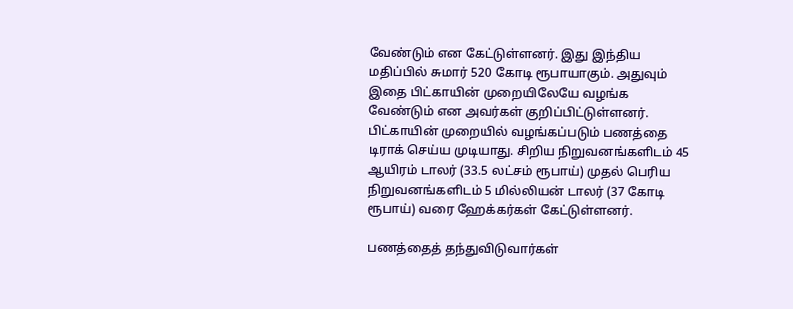வேண்டும் என கேட்டுள்ளனர். இது இந்திய மதிப்பில் சுமார் 520 கோடி ரூபாயாகும். அதுவும் இதை பிட்காயின் முறையிலேயே வழங்க வேண்டும் என அவர்கள் குறிப்பிட்டுள்ளனர். பிட்காயின் முறையில் வழங்கப்படும் பணத்தை டிராக் செய்ய முடியாது. சிறிய நிறுவனங்களிடம் 45 ஆயிரம் டாலர் (33.5 லட்சம் ரூபாய்) முதல் பெரிய நிறுவனங்களிடம் 5 மில்லியன் டாலர் (37 கோடி ரூபாய்) வரை ஹேக்கர்கள் கேட்டுள்ளனர்.

பணத்தைத் தந்துவிடுவார்கள்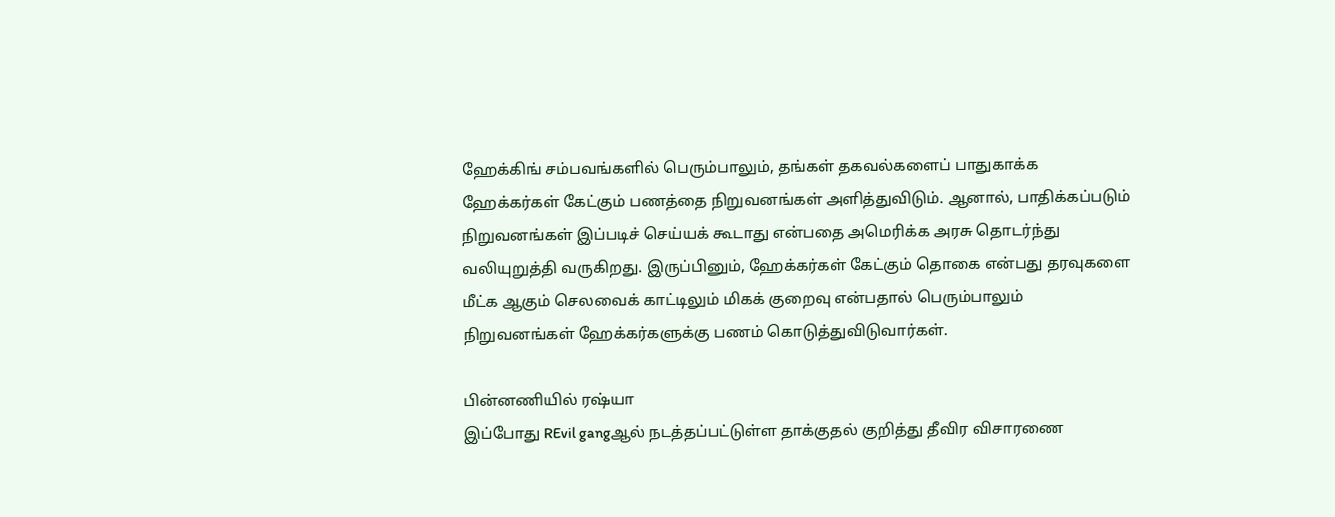ஹேக்கிங் சம்பவங்களில் பெரும்பாலும், தங்கள் தகவல்களைப் பாதுகாக்க ஹேக்கர்கள் கேட்கும் பணத்தை நிறுவனங்கள் அளித்துவிடும். ஆனால், பாதிக்கப்படும் நிறுவனங்கள் இப்படிச் செய்யக் கூடாது என்பதை அமெரிக்க அரசு தொடர்ந்து வலியுறுத்தி வருகிறது. இருப்பினும், ஹேக்கர்கள் கேட்கும் தொகை என்பது தரவுகளை மீட்க ஆகும் செலவைக் காட்டிலும் மிகக் குறைவு என்பதால் பெரும்பாலும் நிறுவனங்கள் ஹேக்கர்களுக்கு பணம் கொடுத்துவிடுவார்கள்.

பின்னணியில் ரஷ்யா
இப்போது REvil gangஆல் நடத்தப்பட்டுள்ள தாக்குதல் குறித்து தீவிர விசாரணை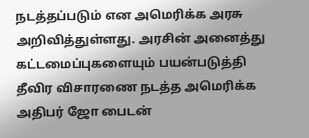நடத்தப்படும் என அமெரிக்க அரசு அறிவித்துள்ளது. அரசின் அனைத்து கட்டமைப்புகளையும் பயன்படுத்தி தீவிர விசாரணை நடத்த அமெரிக்க அதிபர் ஜோ பைடன்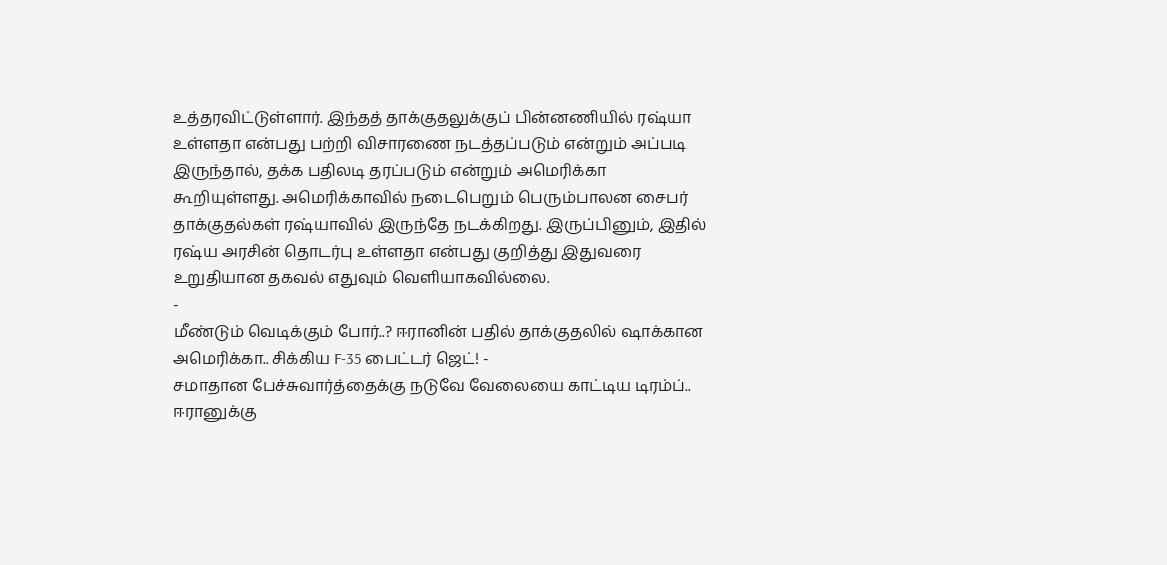உத்தரவிட்டுள்ளார். இந்தத் தாக்குதலுக்குப் பின்னணியில் ரஷ்யா உள்ளதா என்பது பற்றி விசாரணை நடத்தப்படும் என்றும் அப்படி இருந்தால், தக்க பதிலடி தரப்படும் என்றும் அமெரிக்கா கூறியுள்ளது. அமெரிக்காவில் நடைபெறும் பெரும்பாலன சைபர் தாக்குதல்கள் ரஷ்யாவில் இருந்தே நடக்கிறது. இருப்பினும், இதில் ரஷ்ய அரசின் தொடர்பு உள்ளதா என்பது குறித்து இதுவரை உறுதியான தகவல் எதுவும் வெளியாகவில்லை.
-
மீண்டும் வெடிக்கும் போர்..? ஈரானின் பதில் தாக்குதலில் ஷாக்கான அமெரிக்கா.. சிக்கிய F-35 பைட்டர் ஜெட்! -
சமாதான பேச்சுவார்த்தைக்கு நடுவே வேலையை காட்டிய டிரம்ப்.. ஈரானுக்கு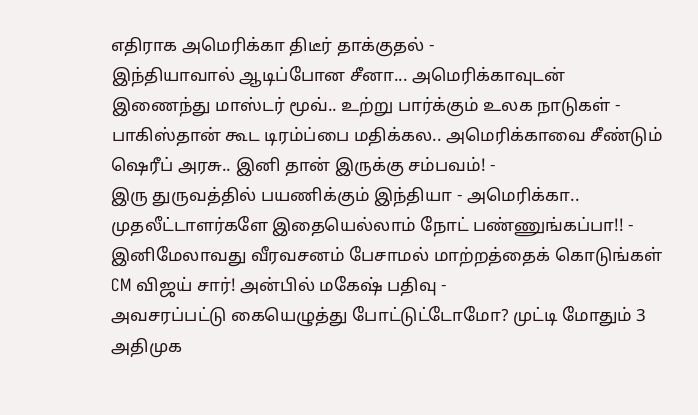எதிராக அமெரிக்கா திடீர் தாக்குதல் -
இந்தியாவால் ஆடிப்போன சீனா... அமெரிக்காவுடன் இணைந்து மாஸ்டர் மூவ்.. உற்று பார்க்கும் உலக நாடுகள் -
பாகிஸ்தான் கூட டிரம்ப்பை மதிக்கல.. அமெரிக்காவை சீண்டும் ஷெரீப் அரசு.. இனி தான் இருக்கு சம்பவம்! -
இரு துருவத்தில் பயணிக்கும் இந்தியா - அமெரிக்கா.. முதலீட்டாளர்களே இதையெல்லாம் நோட் பண்ணுங்கப்பா!! -
இனிமேலாவது வீரவசனம் பேசாமல் மாற்றத்தைக் கொடுங்கள் CM விஜய் சார்! அன்பில் மகேஷ் பதிவு -
அவசரப்பட்டு கையெழுத்து போட்டுட்டோமோ? முட்டி மோதும் 3 அதிமுக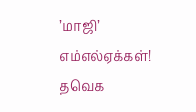’மாஜி’ எம்எல்ஏக்கள்! தவெக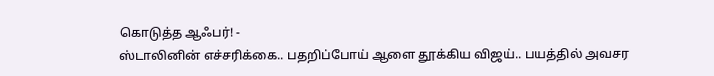கொடுத்த ஆஃபர்! -
ஸ்டாலினின் எச்சரிக்கை.. பதறிப்போய் ஆளை தூக்கிய விஜய்.. பயத்தில் அவசர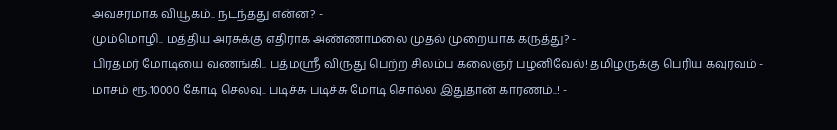அவசரமாக வியூகம்.. நடந்தது என்ன? -
மும்மொழி.. மத்திய அரசுக்கு எதிராக அண்ணாமலை முதல் முறையாக கருத்து? -
பிரதமர் மோடியை வணங்கி.. பத்மஸ்ரீ விருது பெற்ற சிலம்ப கலைஞர் பழனிவேல்! தமிழருக்கு பெரிய கவுரவம் -
மாசம் ரூ.10000 கோடி செலவு.. படிச்சு படிச்சு மோடி சொல்ல இதுதான் காரணம்..! -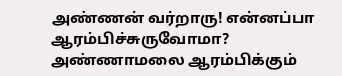அண்ணன் வர்றாரு! என்னப்பா ஆரம்பிச்சுருவோமா? அண்ணாமலை ஆரம்பிக்கும்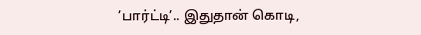’பார்ட்டி’.. இதுதான் கொடி,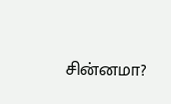சின்னமா?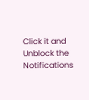Click it and Unblock the Notifications